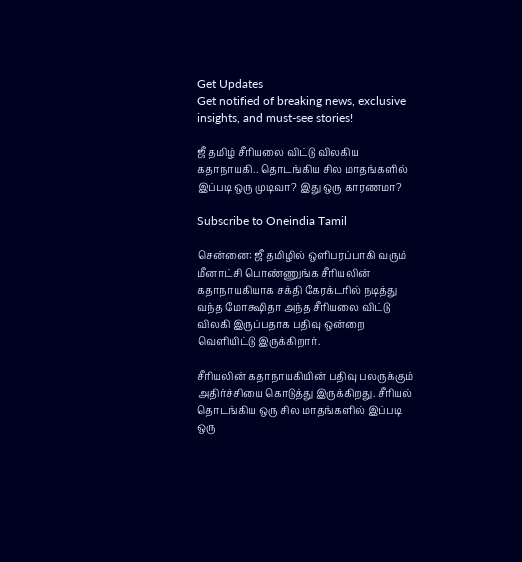Get Updates
Get notified of breaking news, exclusive insights, and must-see stories!

ஜீ தமிழ் சீரியலை விட்டு விலகிய கதாநாயகி.. தொடங்கிய சில மாதங்களில் இப்படி ஒரு முடிவா? இது ஒரு காரணமா?

Subscribe to Oneindia Tamil

சென்னை: ஜீ தமிழில் ஒளிபரப்பாகி வரும் மீனாட்சி பொண்ணுங்க சீரியலின் கதாநாயகியாக சக்தி கேரக்டரில் நடித்து வந்த மோக்ஷிதா அந்த சீரியலை விட்டு விலகி இருப்பதாக பதிவு ஒன்றை வெளியிட்டு இருக்கிறார்.

சீரியலின் கதாநாயகியின் பதிவு பலருக்கும் அதிர்ச்சியை கொடுத்து இருக்கிறது. சீரியல் தொடங்கிய ஒரு சில மாதங்களில் இப்படி ஒரு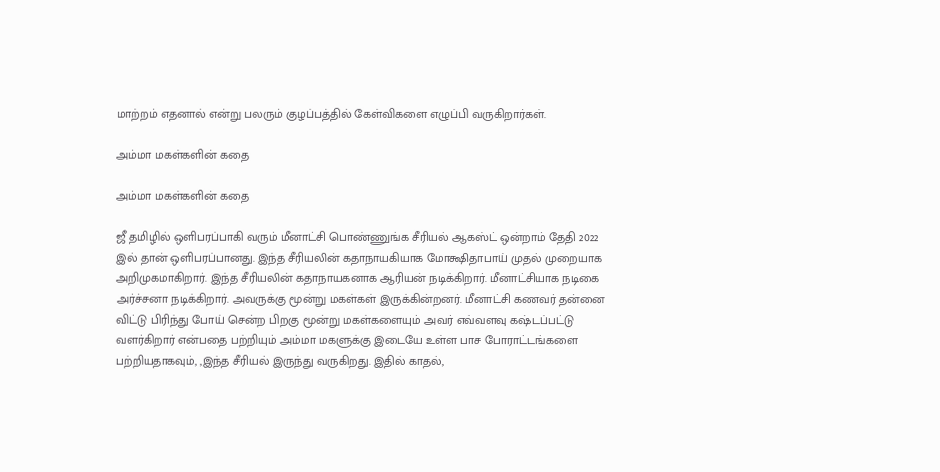மாற்றம் எதனால் என்று பலரும் குழப்பத்தில் கேள்விகளை எழுப்பி வருகிறார்கள்.

அம்மா மகள்களின் கதை

அம்மா மகள்களின் கதை

ஜீ தமிழில் ஒளிபரப்பாகி வரும் மீனாட்சி பொண்ணுங்க சீரியல் ஆகஸ்ட் ஒன்றாம் தேதி 2022 இல் தான் ஒளிபரப்பானது. இந்த சீரியலின் கதாநாயகியாக மோக்ஷிதாபாய் முதல் முறையாக அறிமுகமாகிறார். இந்த சீரியலின் கதாநாயகனாக ஆரியன் நடிக்கிறார். மீனாட்சியாக நடிகை அர்ச்சனா நடிக்கிறார். அவருக்கு மூன்று மகள்கள் இருக்கின்றனர். மீனாட்சி கணவர் தன்னை விட்டு பிரிந்து போய் சென்ற பிறகு மூன்று மகள்களையும் அவர் எவ்வளவு கஷ்டப்பட்டு வளர்கிறார் என்பதை பற்றியும் அம்மா மகளுக்கு இடையே உள்ள பாச போராட்டங்களை பற்றியதாகவும், ,இந்த சீரியல் இருந்து வருகிறது. இதில் காதல்,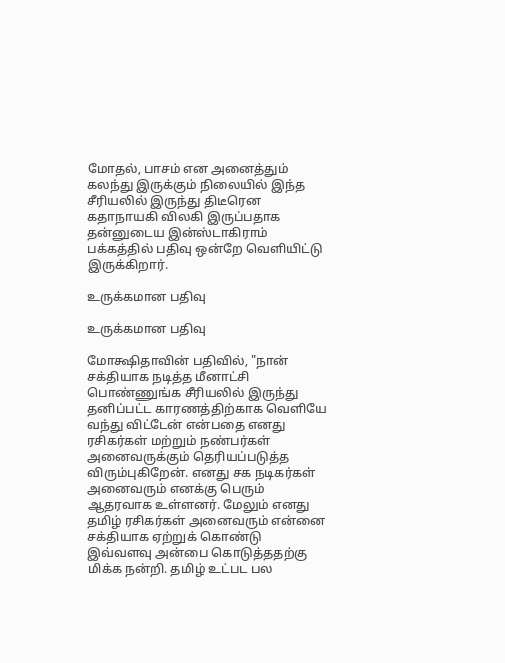மோதல், பாசம் என அனைத்தும் கலந்து இருக்கும் நிலையில் இந்த சீரியலில் இருந்து திடீரென கதாநாயகி விலகி இருப்பதாக தன்னுடைய இன்ஸ்டாகிராம் பக்கத்தில் பதிவு ஒன்றே வெளியிட்டு இருக்கிறார்.

உருக்கமான பதிவு

உருக்கமான பதிவு

மோக்ஷிதாவின் பதிவில், "நான் சக்தியாக நடித்த மீனாட்சி பொண்ணுங்க சீரியலில் இருந்து தனிப்பட்ட காரணத்திற்காக வெளியே வந்து விட்டேன் என்பதை எனது ரசிகர்கள் மற்றும் நண்பர்கள் அனைவருக்கும் தெரியப்படுத்த விரும்புகிறேன். எனது சக நடிகர்கள் அனைவரும் எனக்கு பெரும் ஆதரவாக உள்ளனர். மேலும் எனது தமிழ் ரசிகர்கள் அனைவரும் என்னை சக்தியாக ஏற்றுக் கொண்டு இவ்வளவு அன்பை கொடுத்ததற்கு மிக்க நன்றி. தமிழ் உட்பட பல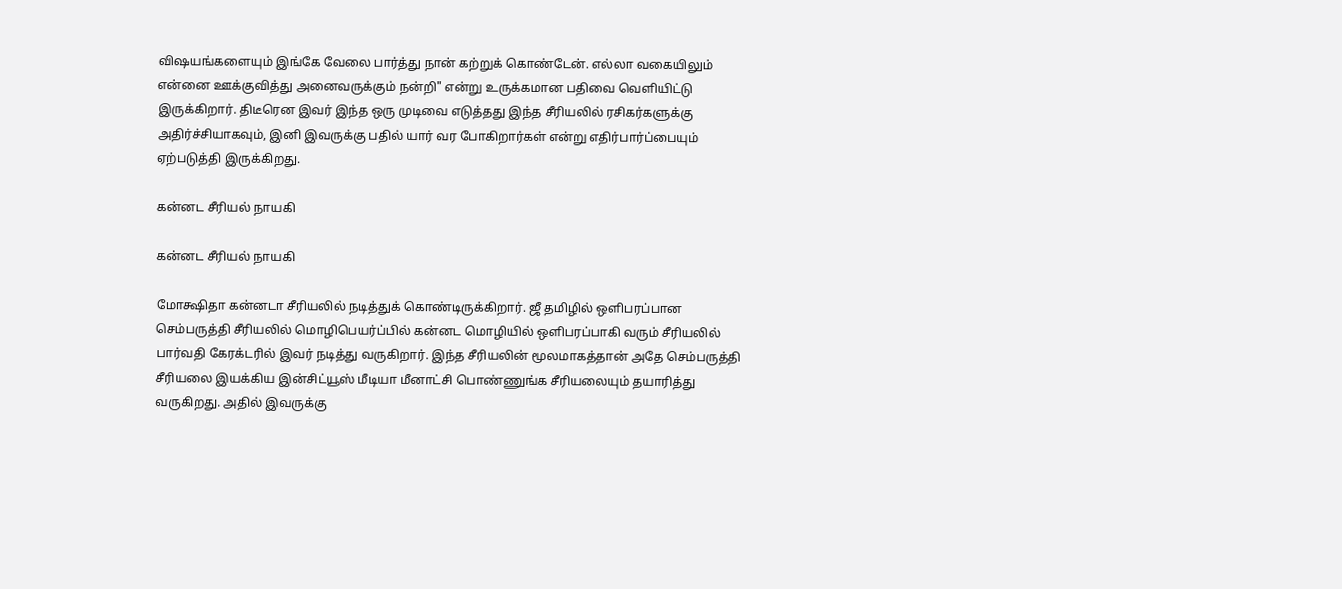விஷயங்களையும் இங்கே வேலை பார்த்து நான் கற்றுக் கொண்டேன். எல்லா வகையிலும் என்னை ஊக்குவித்து அனைவருக்கும் நன்றி" என்று உருக்கமான பதிவை வெளியிட்டு இருக்கிறார். திடீரென இவர் இந்த ஒரு முடிவை எடுத்தது இந்த சீரியலில் ரசிகர்களுக்கு அதிர்ச்சியாகவும், இனி இவருக்கு பதில் யார் வர போகிறார்கள் என்று எதிர்பார்ப்பையும் ஏற்படுத்தி இருக்கிறது.

கன்னட சீரியல் நாயகி

கன்னட சீரியல் நாயகி

மோக்ஷிதா கன்னடா சீரியலில் நடித்துக் கொண்டிருக்கிறார். ஜீ தமிழில் ஒளிபரப்பான செம்பருத்தி சீரியலில் மொழிபெயர்ப்பில் கன்னட மொழியில் ஒளிபரப்பாகி வரும் சீரியலில் பார்வதி கேரக்டரில் இவர் நடித்து வருகிறார். இந்த சீரியலின் மூலமாகத்தான் அதே செம்பருத்தி சீரியலை இயக்கிய இன்சிட்யூஸ் மீடியா மீனாட்சி பொண்ணுங்க சீரியலையும் தயாரித்து வருகிறது. அதில் இவருக்கு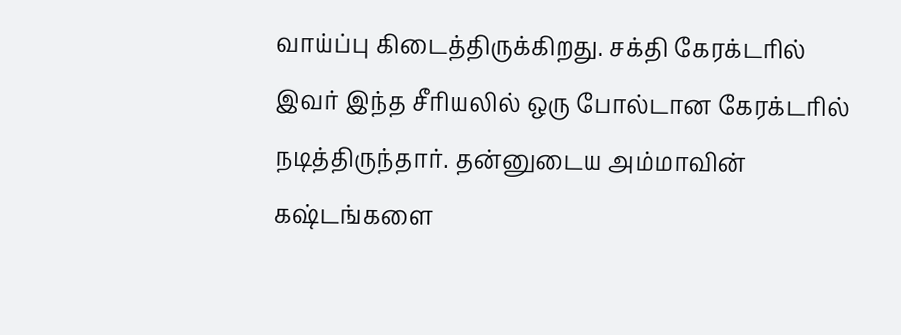வாய்ப்பு கிடைத்திருக்கிறது. சக்தி கேரக்டரில் இவர் இந்த சீரியலில் ஒரு போல்டான கேரக்டரில் நடித்திருந்தார். தன்னுடைய அம்மாவின் கஷ்டங்களை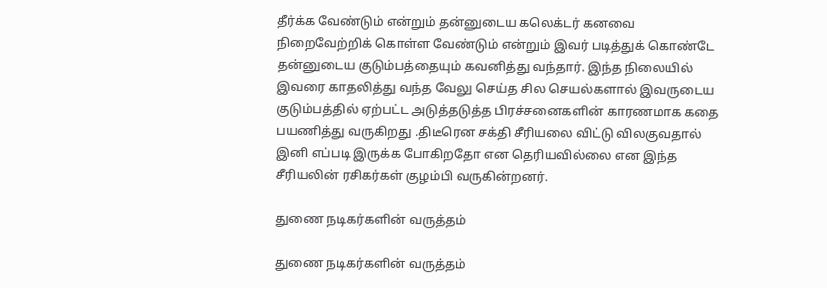தீர்க்க வேண்டும் என்றும் தன்னுடைய கலெக்டர் கனவை நிறைவேற்றிக் கொள்ள வேண்டும் என்றும் இவர் படித்துக் கொண்டே தன்னுடைய குடும்பத்தையும் கவனித்து வந்தார். இந்த நிலையில் இவரை காதலித்து வந்த வேலு செய்த சில செயல்களால் இவருடைய குடும்பத்தில் ஏற்பட்ட அடுத்தடுத்த பிரச்சனைகளின் காரணமாக கதை பயணித்து வருகிறது .திடீரென சக்தி சீரியலை விட்டு விலகுவதால் இனி எப்படி இருக்க போகிறதோ என தெரியவில்லை என இந்த சீரியலின் ரசிகர்கள் குழம்பி வருகின்றனர்.

துணை நடிகர்களின் வருத்தம்

துணை நடிகர்களின் வருத்தம்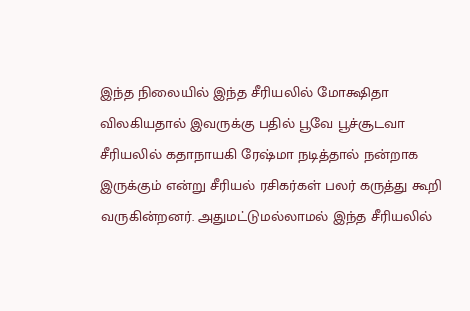இந்த நிலையில் இந்த சீரியலில் மோக்ஷிதா விலகியதால் இவருக்கு பதில் பூவே பூச்சூடவா சீரியலில் கதாநாயகி ரேஷ்மா நடித்தால் நன்றாக இருக்கும் என்று சீரியல் ரசிகர்கள் பலர் கருத்து கூறி வருகின்றனர். அதுமட்டுமல்லாமல் இந்த சீரியலில்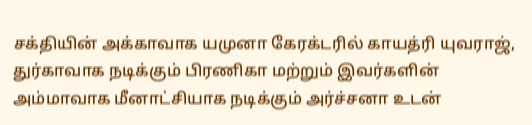சக்தியின் அக்காவாக யமுனா கேரக்டரில் காயத்ரி யுவராஜ், துர்காவாக நடிக்கும் பிரணிகா மற்றும் இவர்களின் அம்மாவாக மீனாட்சியாக நடிக்கும் அர்ச்சனா உடன்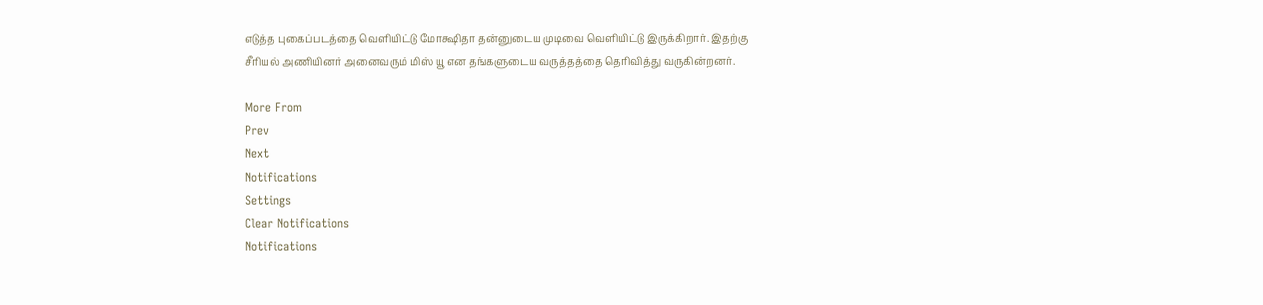எடுத்த புகைப்படத்தை வெளியிட்டு மோக்ஷிதா தன்னுடைய முடிவை வெளியிட்டு இருக்கிறார். இதற்கு சீரியல் அணியினர் அனைவரும் மிஸ் யூ என தங்களுடைய வருத்தத்தை தெரிவித்து வருகின்றனர்.

More From
Prev
Next
Notifications
Settings
Clear Notifications
Notifications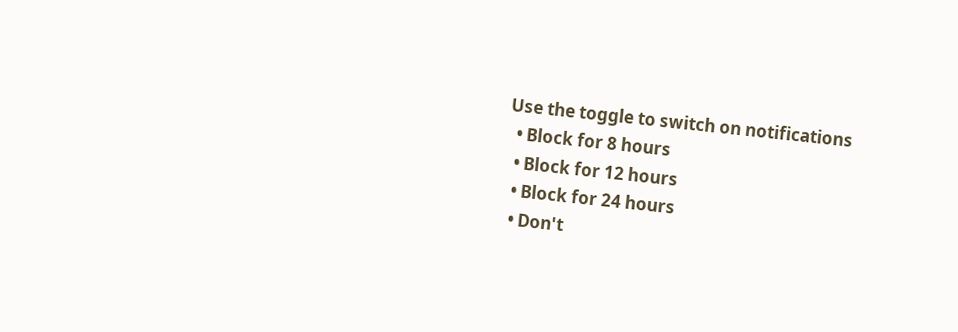Use the toggle to switch on notifications
  • Block for 8 hours
  • Block for 12 hours
  • Block for 24 hours
  • Don't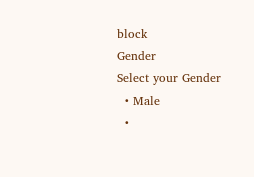block
Gender
Select your Gender
  • Male
  •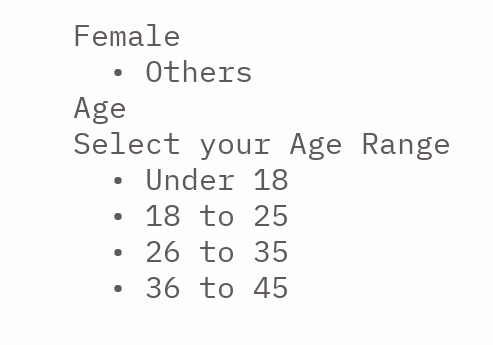Female
  • Others
Age
Select your Age Range
  • Under 18
  • 18 to 25
  • 26 to 35
  • 36 to 45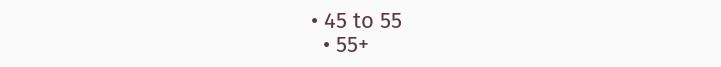• 45 to 55
  • 55+